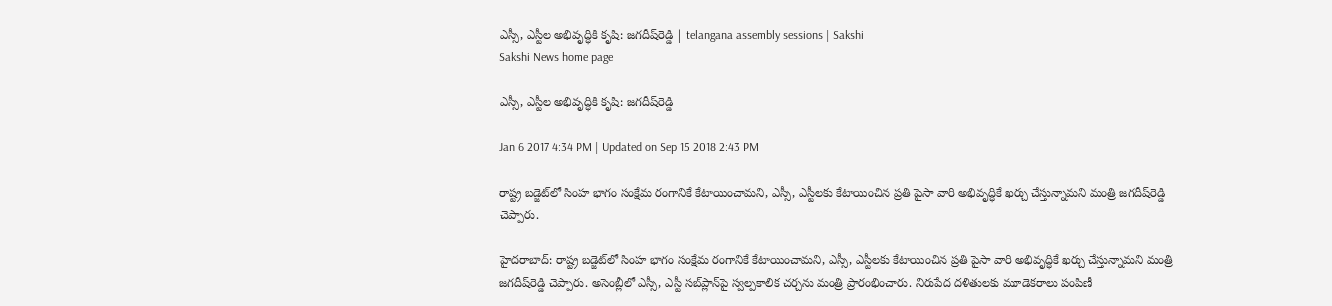ఎస్సీ, ఎస్టీల అభివృద్ధికి కృషి: జగదీష్‌రెడ్డి | telangana assembly sessions | Sakshi
Sakshi News home page

ఎస్సీ, ఎస్టీల అభివృద్ధికి కృషి: జగదీష్‌రెడ్డి

Jan 6 2017 4:34 PM | Updated on Sep 15 2018 2:43 PM

రాష్ట్ర బడ్జెట్‌లో సింహ భాగం సంక్షేమ రంగానికే కేటాయించామని, ఎస్సీ, ఎస్టీలకు కేటాయించిన ప్రతి పైసా వారి అభివృద్ధికే ఖర్చు చేస్తున్నామని మంత్రి జగదీష్‌రెడ్డి చెప్పారు.

హైదరాబాద్‌: రాష్ట్ర బడ్జెట్‌లో సింహ భాగం సంక్షేమ రంగానికే కేటాయించామని, ఎస్సీ, ఎస్టీలకు కేటాయించిన ప్రతి పైసా వారి అభివృద్ధికే ఖర్చు చేస్తున్నామని మంత్రి జగదీష్‌రెడ్డి చెప్పారు. అసెంబ్లీలో ఎస్సీ, ఎస్టీ సబ్‌ప్లాన్‌పై స్వల్పకాలిక చర్చను మంత్రి ప్రారంభించారు. నిరుపేద దళితులకు మూడెకరాలు పంపిణీ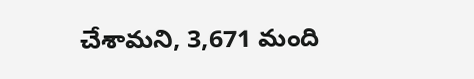చేశామని, 3,671 మంది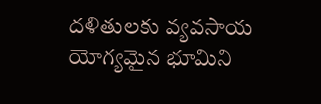దళితులకు వ్యవసాయ యోగ్యమైన భూమిని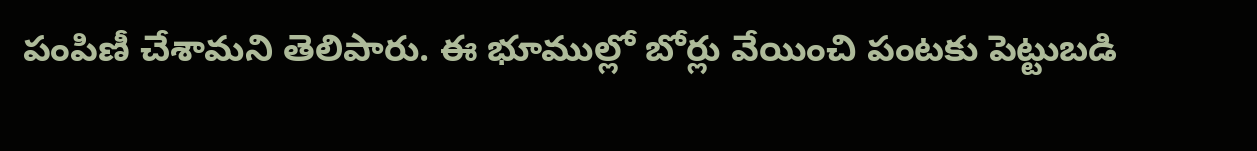పంపిణీ చేశామని తెలిపారు. ఈ భూముల్లో బోర్లు వేయించి పంటకు పెట్టుబడి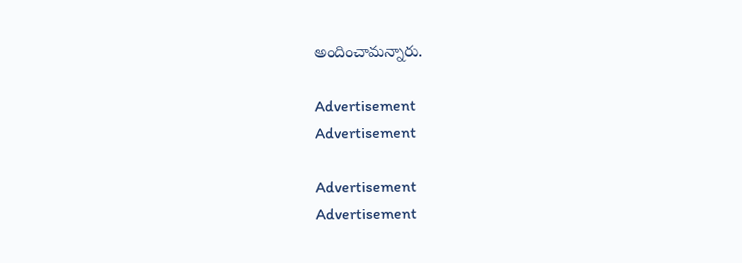అందించామన్నారు.

Advertisement
Advertisement

Advertisement
Advertisement